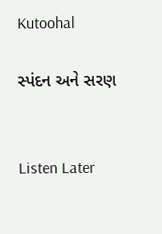Kutoohal

સ્પંદન અને સરણ


Listen Later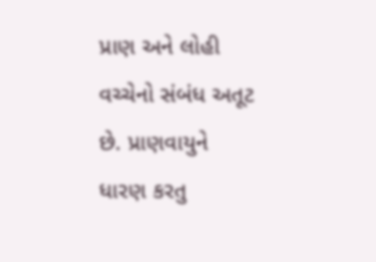પ્રાણ અને લોહી વચ્ચેનો સંબંધ અતૂટ છે. પ્રાણવાયુને ધારણ કરતુ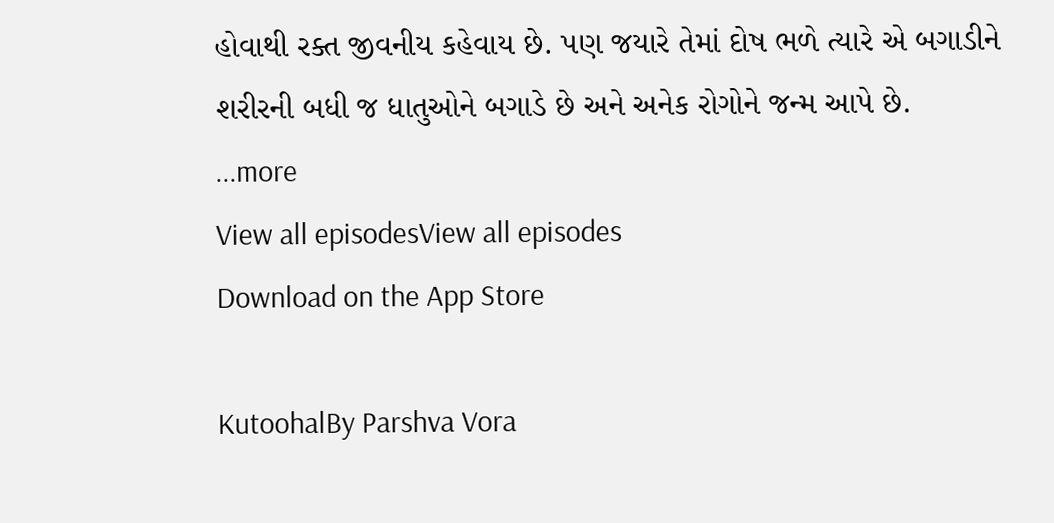હોવાથી રક્ત જીવનીય કહેવાય છે. પણ જયારે તેમાં દોષ ભળે ત્યારે એ બગાડીને શરીરની બધી જ ધાતુઓને બગાડે છે અને અનેક રોગોને જન્મ આપે છે.
...more
View all episodesView all episodes
Download on the App Store

KutoohalBy Parshva Vora